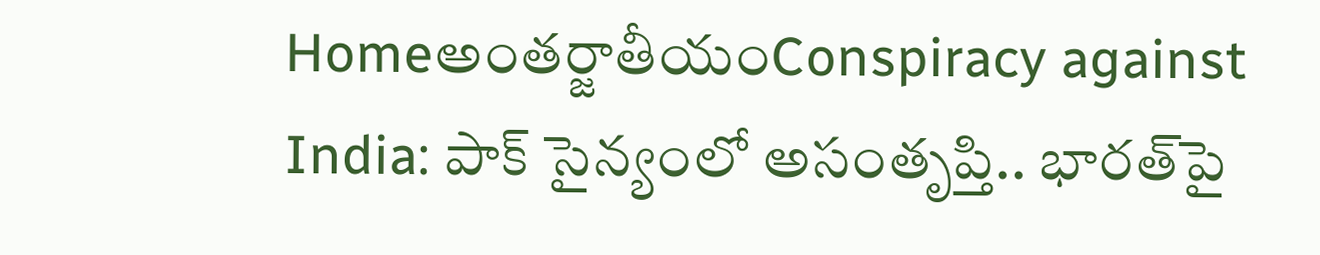Homeఅంతర్జాతీయంConspiracy against India: పాక్‌ సైన్యంలో అసంతృప్తి.. భారత్‌పై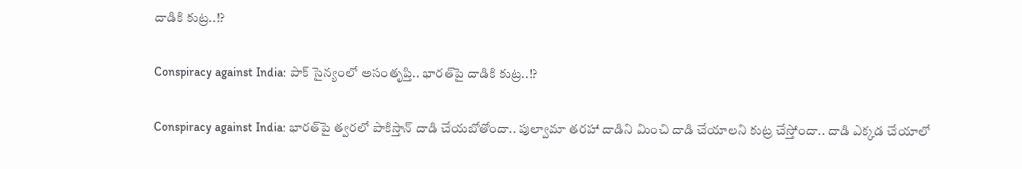దాడికి కుట్ర..!?

Conspiracy against India: పాక్‌ సైన్యంలో అసంతృప్తి.. భారత్‌పై దాడికి కుట్ర..!?

Conspiracy against India: భారత్‌పై త్వరలో పాకిస్తాన్‌ దాడి చేయబోతోందా.. పుల్వామా తరహా దాడిని మించి దాడి చేయాలని కుట్ర చేస్తోందా.. దాడి ఎక్కడ చేయాలో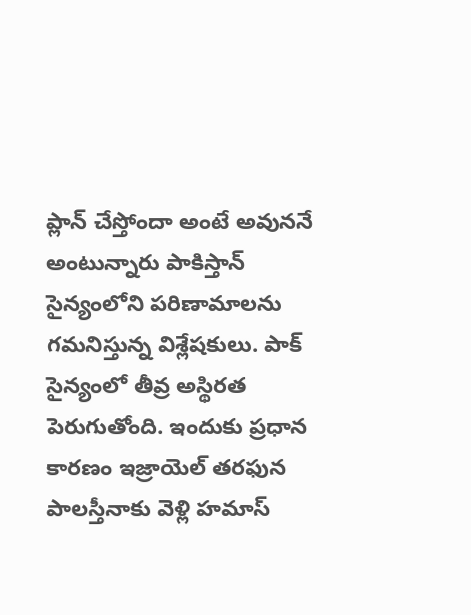ప్లాన్‌ చేస్తోందా అంటే అవుననే అంటున్నారు పాకిస్తాన్‌ సైన్యంలోని పరిణామాలను గమనిస్తున్న విశ్లేషకులు. పాక్‌ సైన్యంలో తీవ్ర అస్థిరత పెరుగుతోంది. ఇందుకు ప్రధాన కారణం ఇజ్రాయెల్‌ తరఫున పాలస్తీనాకు వెళ్లి హమాస్‌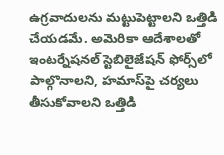ఉగ్రవాదులను మట్టుపెట్టాలని ఒత్తిడి చేయడమే. అమెరికా ఆదేశాలతో ఇంటర్నేషనల్‌ స్టెబిలైజేషన్‌ ఫోర్స్‌లో పాల్గొనాలని, హమాస్‌పై చర్యలు తీసుకోవాలని ఒత్తిడి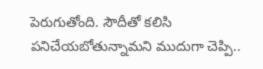పెరుగుతోంది. సౌదీతో కలిసి పనిచేయబోతున్నామని ముదుగా చెప్పి..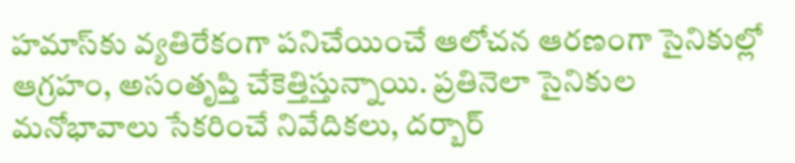హమాస్‌కు వ్యతిరేకంగా పనిచేయించే ఆలోచన ఆరణంగా సైనికుల్లో ఆగ్రహం, అసంతృప్తి చేకెత్తిస్తున్నాయి. ప్రతినెలా సైనికుల మనోభావాలు సేకరించే నివేదికలు, దర్బార్‌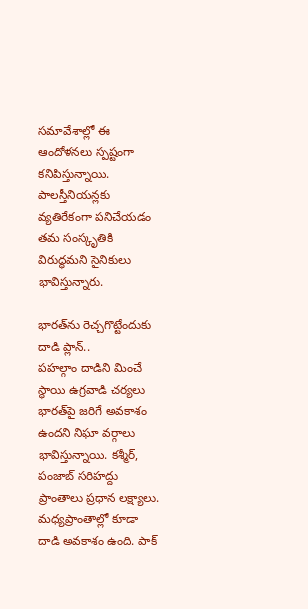సమావేశాల్లో ఈ ఆందోళనలు స్పష్టంగా కనిపిస్తున్నాయి. పాలస్తీనియన్లకు వ్యతిరేకంగా పనిచేయడం తమ సంస్కృతికి విరుద్ధమని సైనికులు భావిస్తున్నారు.

భారత్‌ను రెచ్చగొట్టేందుకు దాడి ప్లాన్‌..
పహల్గాం దాడిని మించే స్థాయి ఉగ్రవాడి చర్యలు భారత్‌పై జరిగే అవకాశం ఉందని నిఘా వర్గాలు భావిస్తున్నాయి. కశ్మీర్, పంజాబ్‌ సరిహద్దు ప్రాంతాలు ప్రధాన లక్ష్యాలు. మధ్యప్రాంతాల్లో కూడా దాడి అవకాశం ఉంది. పాక్‌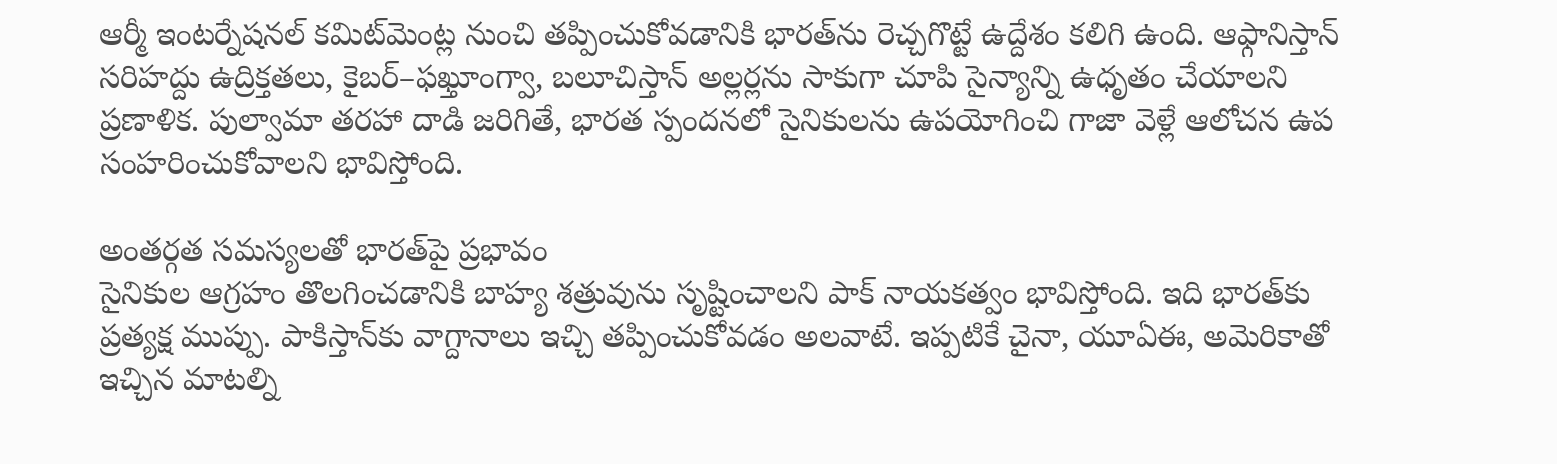ఆర్మీ ఇంటర్నేషనల్‌ కమిట్‌మెంట్ల నుంచి తప్పించుకోవడానికి భారత్‌ను రెచ్చగొట్టే ఉద్దేశం కలిగి ఉంది. ఆఫ్గానిస్తాన్‌ సరిహద్దు ఉద్రిక్తతలు, కైబర్‌–ఫఖ్తూంగ్వా, బలూచిస్తాన్‌ అల్లర్లను సాకుగా చూపి సైన్యాన్ని ఉధృతం చేయాలని ప్రణాళిక. పుల్వామా తరహా దాడి జరిగితే, భారత స్పందనలో సైనికులను ఉపయోగించి గాజా వెళ్లే ఆలోచన ఉప సంహరించుకోవాలని భావిస్తోంది.

అంతర్గత సమస్యలతో భారత్‌పై ప్రభావం
సైనికుల ఆగ్రహం తొలగించడానికి బాహ్య శత్రువును సృష్టించాలని పాక్‌ నాయకత్వం భావిస్తోంది. ఇది భారత్‌కు ప్రత్యక్ష ముప్పు. పాకిస్తాన్‌కు వాగ్దానాలు ఇచ్చి తప్పించుకోవడం అలవాటే. ఇప్పటికే చైనా, యూఏఈ, అమెరికాతో ఇచ్చిన మాటల్ని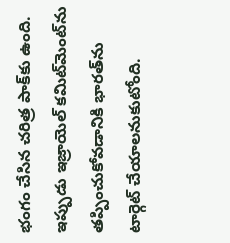భంగం చేసిన చరిత్ర పాక్‌కు ఉంది. ఇప్పుడు ఇజ్రాయెల్‌ కమిట్‌మెంట్‌ను తప్పించుకోవడానికి భారత్‌ను టార్గెట్‌ చేయాలనుకుటోంది.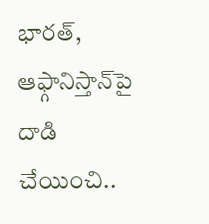భారత్, ఆఫ్గానిస్తాన్‌పై దాడి చేయించి..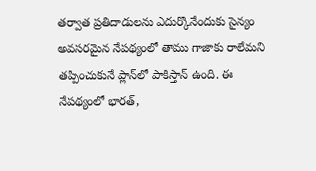తర్వాత ప్రతిదాడులను ఎదుర్కొనేందుకు సైన్యం అవసరమైన నేపథ్యంలో తాము గాజాకు రాలేమని తప్పించుకునే ప్లాన్‌లో పాకిస్తాన్‌ ఉంది. ఈ నేపథ్యంలో భారత్,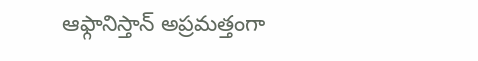ఆఫ్గానిస్తాన్‌ అప్రమత్తంగా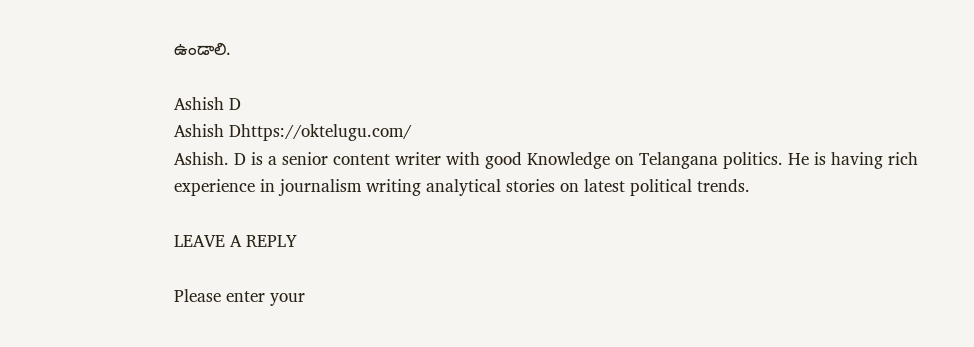ఉండాలి.

Ashish D
Ashish Dhttps://oktelugu.com/
Ashish. D is a senior content writer with good Knowledge on Telangana politics. He is having rich experience in journalism writing analytical stories on latest political trends.

LEAVE A REPLY

Please enter your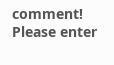comment!
Please enter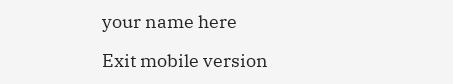your name here

Exit mobile version